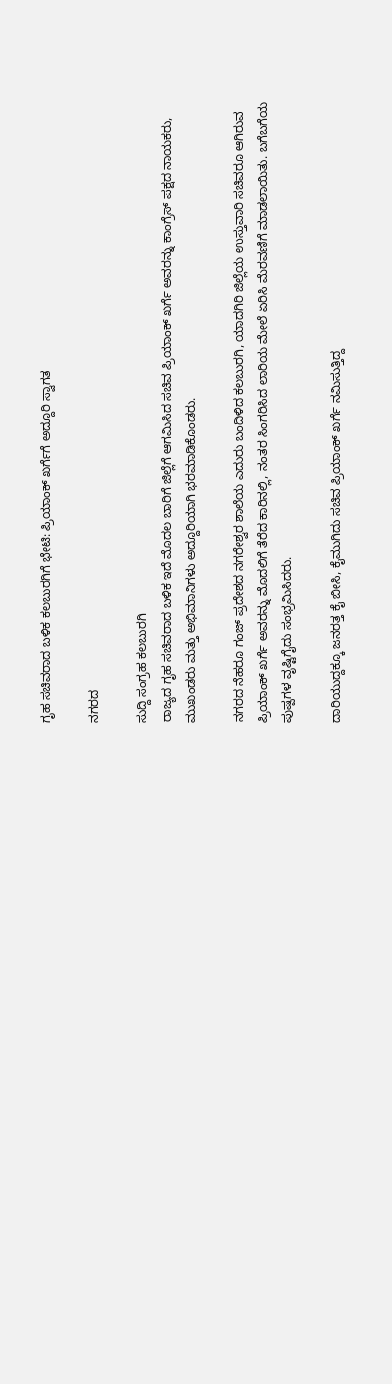ಗೃಹ‌ ಸಚಿವ‌ರಾದ ಬಳಿಕ ಕಲಬುರಗಿಗೆ ಭೇಟಿ: ಪ್ರಿಯಾಂಕ್‌ ಖರ್ಗೆಗೆ ಅದ್ದೂರಿ ಸ್ವಾಗತ

ನಗರದ

ಸುದ್ದಿ ಸಂಗ್ರಹ ಕಲಬುರಗಿ
ರಾಜ್ಯದ ಗೃಹ ಸಚಿವರಾದ ಬಳಿಕ‌ ಇದೆ ಮೊದಲ ಬಾರಿಗೆ ಜಿಲ್ಲೆಗೆ ಆಗಮಿಸಿದ‌ ಸಚಿವ ‌ಪ್ರಿಯಾಂಕ್ ಖರ್ಗೆ ಅವರನ್ನು ‌ಕಾಂಗ್ರೆಸ್ ಪಕ್ಷದ ನಾಯಕರು, ಮುಖಂಡರು ಮತ್ತು ಅಭಿಮಾನಿಗಳು ‌ಅದ್ದೂರಿಯಾಗಿ ಭರಮಾಡಿಕೊಂಡರು.

ನಗರದ ನೆಹರೂ ಗಂಜ್ ಪ್ರದೇಶದ ನಗರೇಶ್ವರ ಶಾಲೆಯ ಎದುರು ಬಂದಿಳಿದ ಕಲಬುರಗಿ, ಯಾದಗಿರಿ ಜಿಲ್ಲೆಯ ಉಸ್ತುವಾರಿ ಸಚಿವರೂ ಆಗಿರುವ ಪ್ರಿಯಾಂಕ್ ಖರ್ಗೆ ಅವರನ್ನು ಮೊದಲಿಗೆ ತೆರೆದ ಕಾರಿನಲ್ಲಿ, ನಂತರ ಸಿಂಗರಿಸಿದ ಲಾರಿಯ ಮೇಲೆ ಏರಿಸಿ‌ ಮೆರವಣಿಗೆ ಮಾಡಲಾಯಿತು. ಬಗೆಬಗೆಯ ಪುಷ್ಪಗಳ ವೃಷ್ಟಿಗೈದು ಸಂಭ್ರಮಿಸಿದರು.

ದಾರಿಯುದ್ದಕ್ಕೂ ಜನರತ್ತ ಕೈ ಬೀಸಿ, ಕೈ‌ಮುಗಿದು ಸಚಿವ ಪ್ರಿಯಾಂಕ್ ಖರ್ಗೆ ನಮಿಸುತ್ತಿದ್ದ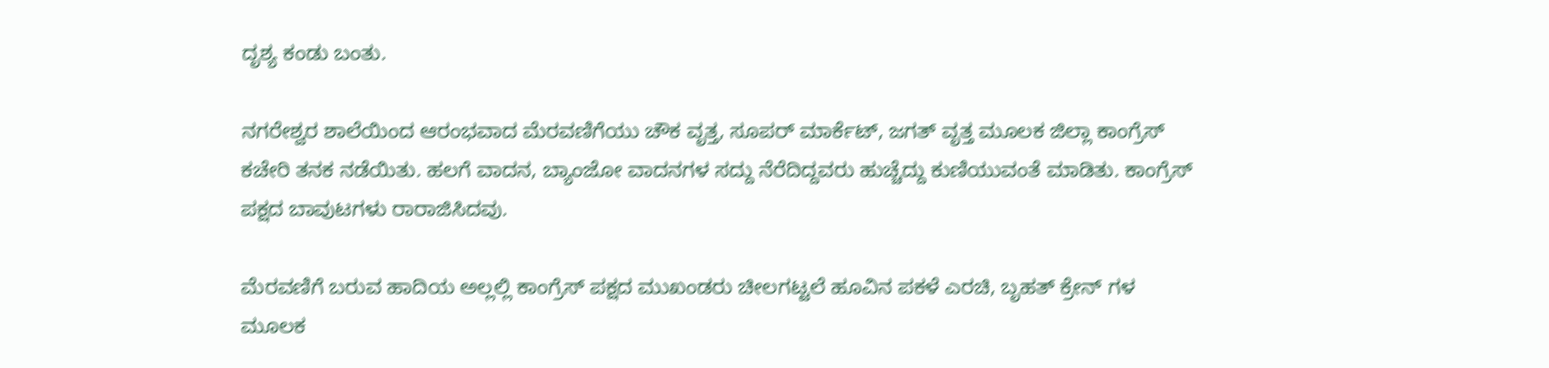ದೃಶ್ಯ ‌ಕಂಡು ಬಂತು.

ನಗರೇಶ್ವರ ಶಾಲೆಯಿಂದ ಆರಂಭವಾದ ಮೆರವಣಿಗೆಯು ಚೌಕ ವೃತ್ತ, ಸೂಪರ್ ಮಾರ್ಕೆಟ್, ಜಗತ್ ವೃತ್ತ ಮೂಲಕ‌ ಜಿಲ್ಲಾ ಕಾಂಗ್ರೆಸ್ ಕಚೇರಿ ತನಕ ನಡೆಯಿತು. ಹಲಗೆ ವಾದನ, ಬ್ಯಾಂಜೋ‌ ವಾದನಗಳ ಸದ್ದು ನೆರೆದಿದ್ದವರು ಹುಚ್ಚೆದ್ದು ಕುಣಿಯುವಂತೆ‌ ಮಾಡಿತು. ಕಾಂಗ್ರೆಸ್ ಪಕ್ಷದ‌ ಬಾವುಟಗಳು ರಾರಾಜಿಸಿದವು.

ಮೆರವಣಿಗೆ ಬರುವ ಹಾದಿಯ ಅಲ್ಲಲ್ಲಿ ಕಾಂಗ್ರೆಸ್‌ ಪಕ್ಷದ ಮುಖಂಡರು ಚೀಲಗಟ್ಟಲೆ ಹೂವಿನ ಪಕಳೆ ಎರಚಿ, ಬೃಹತ್‌ ಕ್ರೇನ್ ಗಳ ಮೂಲಕ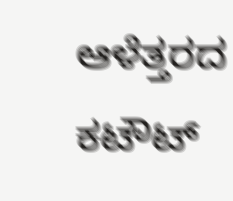ಆಳೆತ್ತರದ ಕಟೌಟ್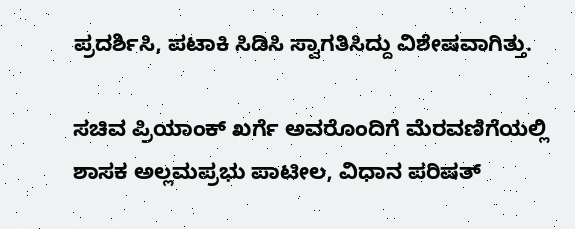ಪ್ರದರ್ಶಿಸಿ, ಪಟಾಕಿ ಸಿಡಿಸಿ ಸ್ವಾಗತಿಸಿದ್ದು‌ ವಿಶೇಷವಾಗಿತ್ತು.

ಸಚಿವ ಪ್ರಿಯಾಂಕ್ ಖರ್ಗೆ ಅವರೊಂದಿಗೆ ಮೆರವಣಿಗೆಯಲ್ಲಿ ಶಾಸಕ‌ ಅಲ್ಲಮಪ್ರಭು ಪಾಟೀಲ, ವಿಧಾನ ‌ಪರಿಷತ್‌‌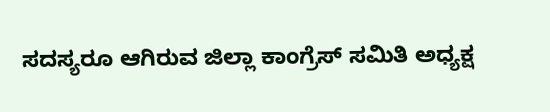ಸದಸ್ಯರೂ ಆಗಿರುವ ಜಿಲ್ಲಾ ಕಾಂಗ್ರೆಸ್ ಸಮಿತಿ ಅಧ್ಯಕ್ಷ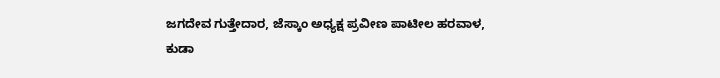ಜಗದೇವ ಗುತ್ತೇದಾರ, ಜೆಸ್ಕಾಂ ಅಧ್ಯಕ್ಷ ಪ್ರವೀಣ ಪಾಟೀಲ‌ ಹರವಾಳ, ಕುಡಾ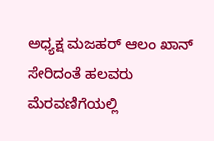ಅಧ್ಯಕ್ಷ ಮಜಹರ್‌ ಆಲಂ ಖಾನ್ ಸೇರಿದಂತೆ ಹಲವರು ಮೆರವಣಿಗೆಯಲ್ಲಿ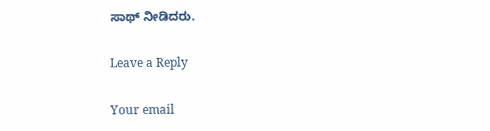ಸಾಥ್‌ ನೀಡಿದರು.

Leave a Reply

Your email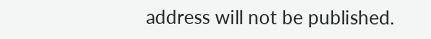address will not be published.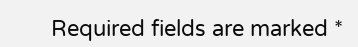Required fields are marked *